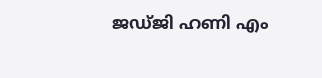ജഡ്ജി ഹണി എം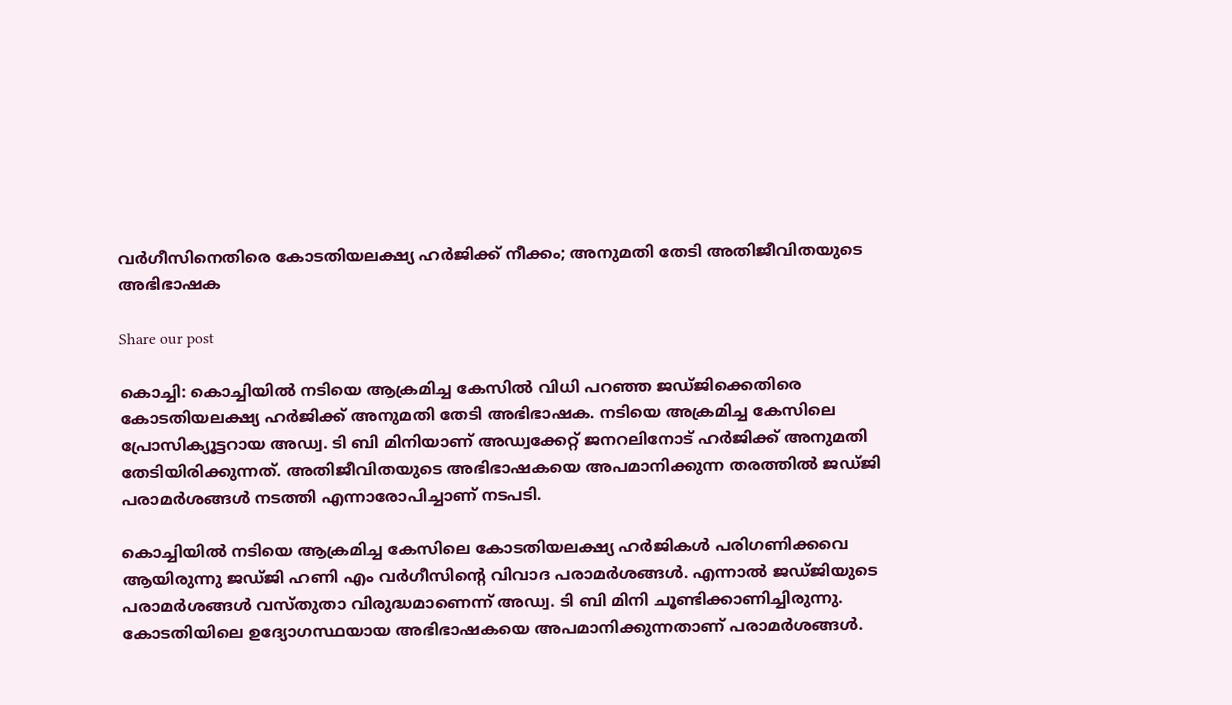വർഗീസിനെതിരെ കോടതിയലക്ഷ്യ ഹർജിക്ക് നീക്കം; അനുമതി തേടി അതിജീവിതയുടെ അഭിഭാഷക

Share our post

കൊച്ചി: കൊച്ചിയില്‍ നടിയെ ആക്രമിച്ച കേസില്‍ വിധി പറഞ്ഞ ജഡ്ജിക്കെതിരെ കോടതിയലക്ഷ്യ ഹര്‍ജിക്ക് അനുമതി തേടി അഭിഭാഷക. നടിയെ അക്രമിച്ച കേസിലെ പ്രോസിക്യൂട്ടറായ അഡ്വ. ടി ബി മിനിയാണ് അഡ്വക്കേറ്റ് ജനറലിനോട് ഹർജിക്ക് അനുമതി തേടിയിരിക്കുന്നത്. അതിജീവിതയുടെ അഭിഭാഷകയെ അപമാനിക്കുന്ന തരത്തിൽ ജഡ്ജി പരാമർശങ്ങൾ നടത്തി എന്നാരോപിച്ചാണ് നടപടി.

കൊച്ചിയില്‍ നടിയെ ആക്രമിച്ച കേസിലെ കോടതിയലക്ഷ്യ ഹര്‍ജികള്‍ പരിഗണിക്കവെ ആയിരുന്നു ജഡ്ജി ഹണി എം വര്‍ഗീസിന്റെ വിവാദ പരാമര്‍ശങ്ങള്‍. എന്നാൽ ജഡ്ജിയുടെ പരാമർശങ്ങൾ വസ്തുതാ വിരുദ്ധമാണെന്ന് അഡ്വ. ടി ബി മിനി ചൂണ്ടിക്കാണിച്ചിരുന്നു. കോടതിയിലെ ഉദ്യോഗസ്ഥയായ അഭിഭാഷകയെ അപമാനിക്കുന്നതാണ് പരാമര്‍ശങ്ങൾ.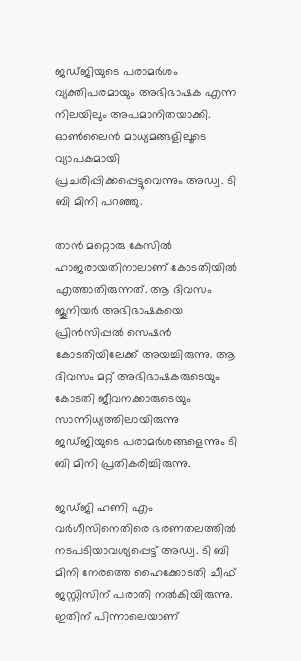ജഡ്ജിയുടെ പരാമര്‍ശം വ്യക്തിപരമായും അഭിഭാഷക എന്ന നിലയിലും അപമാനിതയാക്കി. ഓണ്‍ലൈന്‍ മാധ്യമങ്ങളിലൂടെ വ്യാപകമായി പ്രചരിപ്പിക്കപ്പെട്ടുവെന്നും അഡ്വ. ടി ബി മിനി പറഞ്ഞു.

താന്‍ മറ്റൊരു കേസില്‍ ഹാജരായതിനാലാണ് കോടതിയില്‍ എത്താതിരുന്നത്. ആ ദിവസം ജൂനിയര്‍ അഭിഭാഷകയെ പ്രിന്‍സിപ്പല്‍ സെഷന്‍ കോടതിയിലേക്ക് അയച്ചിരുന്നു. ആ ദിവസം മറ്റ് അഭിഭാഷകരുടെയും കോടതി ജീവനക്കാരുടെയും സാന്നിധ്യത്തിലായിരുന്നു ജഡ്ജിയുടെ പരാമര്‍ശങ്ങളെന്നും ടി ബി മിനി പ്രതികരിച്ചിരുന്നു.

ജഡ്ജി ഹണി എം വര്‍ഗീസിനെതിരെ ഭരണതലത്തില്‍ നടപടിയാവശ്യപ്പെട്ട് അഡ്വ. ടി ബി മിനി നേരത്തെ ഹൈക്കോടതി ചീഫ് ജസ്റ്റിസിന് പരാതി നല്‍കിയിരുന്നു. ഇതിന് പിന്നാലെയാണ്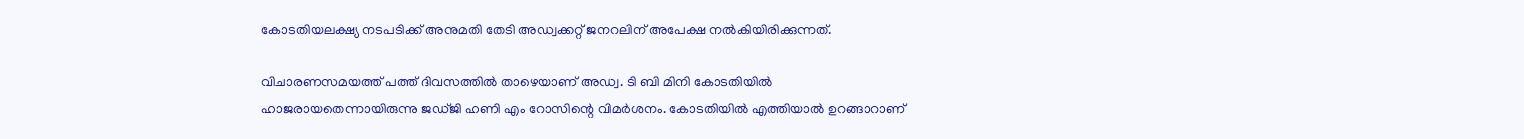കോടതിയലക്ഷ്യ നടപടിക്ക് അനുമതി തേടി അഡ്വക്കറ്റ് ജനറലിന് അപേക്ഷ നല്‍കിയിരിക്കുന്നത്.

വിചാരണസമയത്ത് പത്ത് ദിവസത്തില്‍ താഴെയാണ് അഡ്വ. ടി ബി മിനി കോടതിയില്‍ ഹാജരായതെന്നായിരുന്നു ജഡ്ജി ഹണി എം റോസിന്റെ വിമർശനം. കോടതിയില്‍ എത്തിയാല്‍ ഉറങ്ങാറാണ്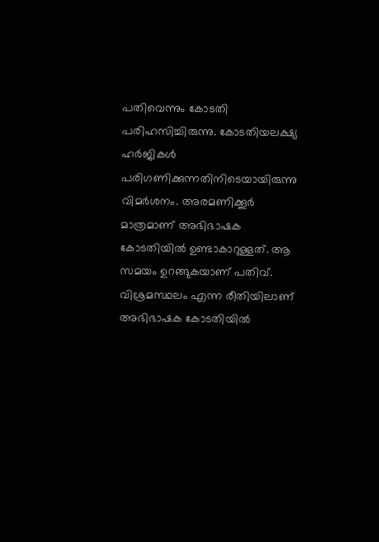പതിവെന്നും കോടതി പരിഹസിച്ചിരുന്നു. കോടതിയലക്ഷ്യ ഹര്‍ജികള്‍ പരിഗണിക്കുന്നതിനിടെയായിരുന്നു വിമര്‍ശനം. അരമണിക്കൂര്‍ മാത്രമാണ് അഭിഭാഷക കോടതിയില്‍ ഉണ്ടാകാറുള്ളത്. ആ സമയം ഉറങ്ങുകയാണ് പതിവ്. വിശ്രമസ്ഥലം എന്ന രീതിയിലാണ് അഭിഭാഷക കോടതിയില്‍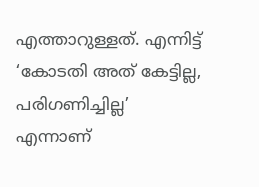എത്താറുള്ളത്. എന്നിട്ട് ‘കോടതി അത് കേട്ടില്ല, പരിഗണിച്ചില്ല’ എന്നാണ്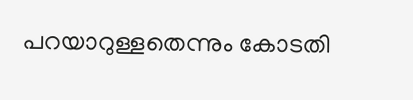പറയാറുള്ളതെന്നും കോടതി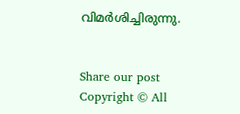വിമര്‍ശിച്ചിരുന്നു.


Share our post
Copyright © All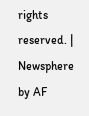rights reserved. | Newsphere by AF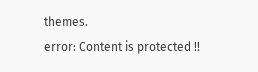themes.
error: Content is protected !!